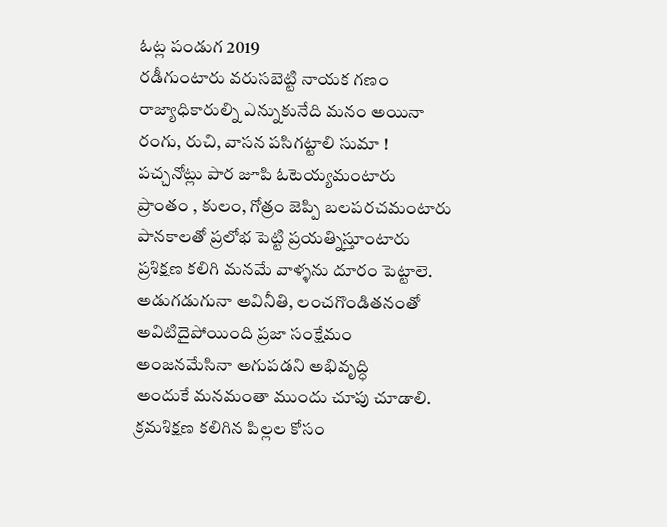ఓట్ల పండుగ 2019
రడీగుంటారు వరుసబెట్టి నాయక గణం
రాజ్యాధికారుల్ని ఎన్నుకునేది మనం అయినా
రంగు, రుచి, వాసన పసిగట్టాలి సుమా !
పచ్చనోట్లు పార జూపి ఓటెయ్యమంటారు
ప్రాంతం , కులం, గోత్రం జెప్పి బలపరచమంటారు
పానకాలతో ప్రలోభ పెట్టి ప్రయత్నిస్తూంటారు
ప్రశిక్షణ కలిగి మనమే వాళ్ళను దూరం పెట్టాలె.
అడుగడుగునా అవినీతి, లంచగొండితనంతో
అవిటిదైపోయింది ప్రజా సంక్షేమం
అంజనమేసినా అగుపడని అభివృద్ధి
అందుకే మనమంతా ముందు చూపు చూడాలి.
క్రమశిక్షణ కలిగిన పిల్లల కోసం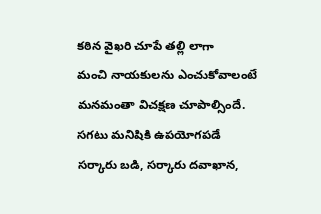కఠిన వైఖరి చూపే తల్లి లాగా
మంచి నాయకులను ఎంచుకోవాలంటే
మనమంతా విచక్షణ చూపాల్సిందే.
సగటు మనిషికి ఉపయోగపడే
సర్కారు బడి, సర్కారు దవాఖాన,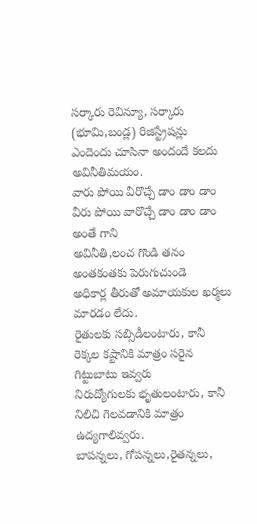సర్కారు రెవిన్యూ, సర్కారు (భూమి,బండ్ల) రిజిస్ట్రేషన్లు
ఎందెందు చూసినా అందందే కలదు అవినీతిమయం.
వారు పోయి వీరొచ్చే డాం డాం డాం
వీరు పోయి వారొచ్చే డాం డాం డాం అంతే గాని
అవినీతి,లంచ గొండి తనం అంతకంతకు పెరుగుచుండె
అధికార్ల తీరుతో అమాయకుల ఖర్మలు మారడం లేదు.
రైతులకు సబ్సిడీలంటారు, కానీ
రెక్కల కష్టానికి మాత్రం సరైన గిట్టుబాటు ఇవ్వరు
నిరుద్యోగులకు భృతులంటారు, కానీ
నిలిచి గెలవడానికి మాత్రం ఉద్యగాలివ్వరు.
బాపన్నలు, గోపన్నలు,రైతన్నలు,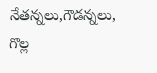నేతన్నలు,గౌడన్నలు, గొల్ల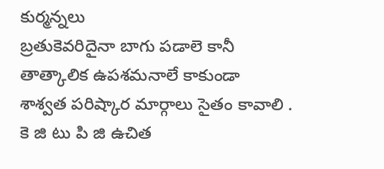కుర్మన్నలు
బ్రతుకెవరిదైనా బాగు పడాలె కానీ
తాత్కాలిక ఉపశమనాలే కాకుండా
శాశ్వత పరిష్కార మార్గాలు సైతం కావాలి .
కె జి టు పి జి ఉచిత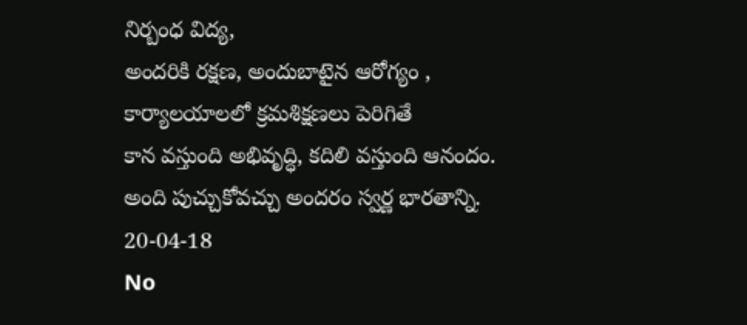నిర్బంధ విద్య,
అందరికి రక్షణ, అందుబాటైన ఆరోగ్యం ,
కార్యాలయాలలో క్రమశిక్షణలు పెరిగితే
కాన వస్తుంది అభివృద్ధి, కదిలి వస్తుంది ఆనందం.
అంది పుచ్చుకోవచ్చు అందరం స్వర్ణ భారతాన్ని.
20-04-18
No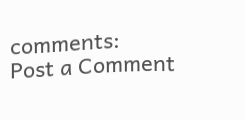comments:
Post a Comment